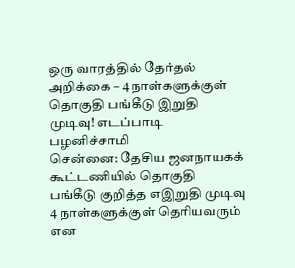ஒரு வாரத்தில் தேர்தல் அறிக்கை – 4 நாள்களுக்குள் தொகுதி பங்கீடு இறுதி முடிவு! எடப்பாடி பழனிச்சாமி
சென்னை: தேசிய ஜனநாயகக் கூட்டணியில் தொகுதி பங்கீடு குறித்த எஇறுதி முடிவு 4 நாள்களுக்குள் தெரியவரும் என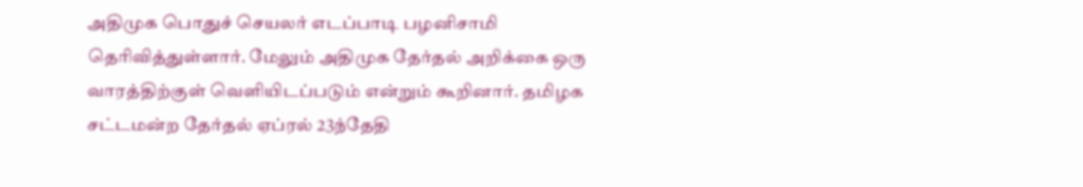அதிமுக பொதுச் செயலர் எடப்பாடி பழனிசாமி தெரிவித்துள்ளார். மேலும் அதிமுக தேர்தல் அறிக்கை ஒரு வாரத்திற்குள் வெளியிடப்படும் என்றும் கூறினார். தமிழக சட்டமன்ற தேர்தல் ஏப்ரல் 23ந்தேதி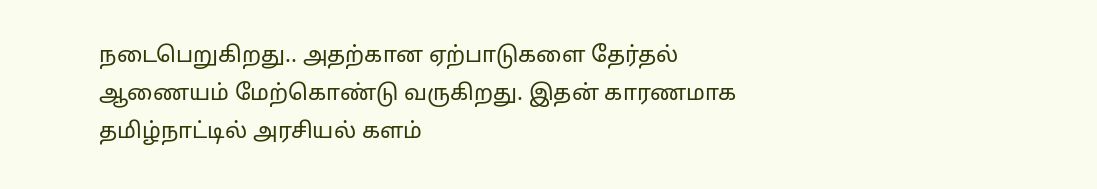நடைபெறுகிறது.. அதற்கான ஏற்பாடுகளை தேர்தல் ஆணையம் மேற்கொண்டு வருகிறது. இதன் காரணமாக தமிழ்நாட்டில் அரசியல் களம்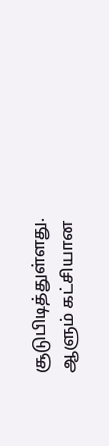சூடுபிடித்துள்ளது. ஆளும் கட்சியான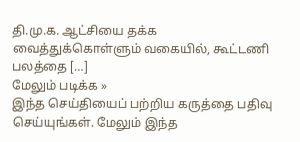தி.மு.க. ஆட்சியை தக்க வைத்துக்கொள்ளும் வகையில், கூட்டணி பலத்தை […]
மேலும் படிக்க »
இந்த செய்தியைப் பற்றிய கருத்தை பதிவு செய்யுங்கள். மேலும் இந்த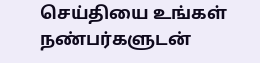செய்தியை உங்கள் நண்பர்களுடன்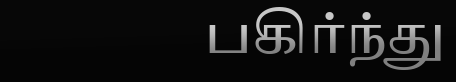பகிர்ந்து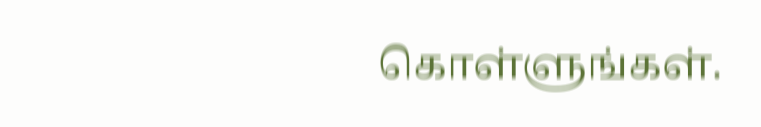கொள்ளுங்கள்.